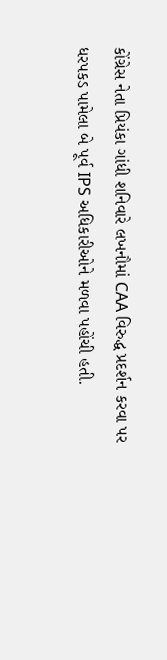કોંગ્રેસ નેતા પ્રિયંકા ગાંધી શનિવારે લખનૌમાં CAA વિરુદ્ધ પ્રદર્શન કરવા પર ધરપકડ પામેલા બે પૂર્વ IPS અધિકારીઓને મળવા પહોંચી હતી.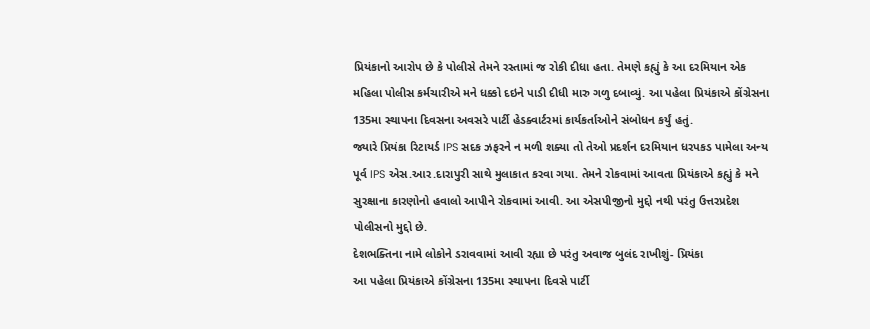પ્રિયંકાનો આરોપ છે કે પોલીસે તેમને રસ્તામાં જ રોકી દીધા હતા. તેમણે કહ્યું કે આ દરમિયાન એક મહિલા પોલીસ કર્મચારીએ મને ધક્કો દઇને પાડી દીધી મારુ ગળુ દબાવ્યું. આ પહેલા પ્રિયંકાએ કોંગ્રેસના 135મા સ્થાપના દિવસના અવસરે પાર્ટી હેડક્વાર્ટરમાં કાર્યકર્તાઓને સંબોધન કર્યું હતું.
જ્યારે પ્રિયંકા રિટાયર્ડ IPS સદક ઝફરને ન મળી શક્યા તો તેઓ પ્રદર્શન દરમિયાન ધરપકડ પામેલા અન્ય પૂર્વ IPS એસ.આર.દારાપુરી સાથે મુલાકાત કરવા ગયા. તેમને રોકવામાં આવતા પ્રિયંકાએ કહ્યું કે મને સુરક્ષાના કારણોનો હવાલો આપીને રોકવામાં આવી. આ એસપીજીનો મુદ્દો નથી પરંતુ ઉત્તરપ્રદેશ પોલીસનો મુદ્દો છે.
દેશભક્તિના નામે લોકોને ડરાવવામાં આવી રહ્યા છે પરંતુ અવાજ બુલંદ રાખીશું- પ્રિયંકા
આ પહેલા પ્રિયંકાએ કોંગ્રેસના 135મા સ્થાપના દિવસે પાર્ટી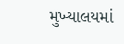મુખ્યાલયમાં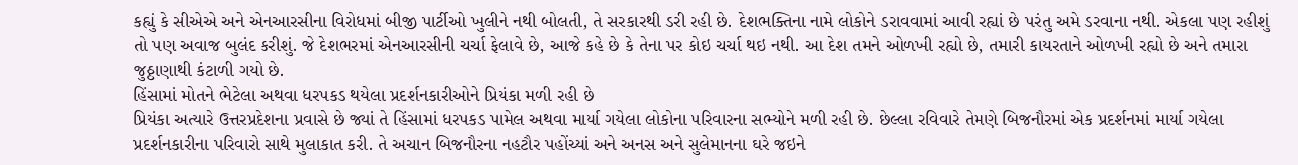કહ્યું કે સીએએ અને એનઆરસીના વિરોધમાં બીજી પાર્ટીઓ ખુલીને નથી બોલતી, તે સરકારથી ડરી રહી છે. દેશભક્તિના નામે લોકોને ડરાવવામાં આવી રહ્યાં છે પરંતુ અમે ડરવાના નથી. એકલા પણ રહીશું તો પણ અવાજ બુલંદ કરીશું. જે દેશભરમાં એનઆરસીની ચર્ચા ફેલાવે છે, આજે કહે છે કે તેના પર કોઇ ચર્ચા થઇ નથી. આ દેશ તમને ઓળખી રહ્યો છે, તમારી કાયરતાને ઓળખી રહ્યો છે અને તમારા જુઠ્ઠાણાથી કંટાળી ગયો છે.
હિંસામાં મોતને ભેટેલા અથવા ધરપકડ થયેલા પ્રદર્શનકારીઓને પ્રિયંકા મળી રહી છે
પ્રિયંકા અત્યારે ઉત્તરપ્રદેશના પ્રવાસે છે જ્યાં તે હિંસામાં ધરપકડ પામેલ અથવા માર્યા ગયેલા લોકોના પરિવારના સભ્યોને મળી રહી છે. છેલ્લા રવિવારે તેમણે બિજનૌરમાં એક પ્રદર્શનમાં માર્યા ગયેલા પ્રદર્શનકારીના પરિવારો સાથે મુલાકાત કરી. તે અચાન બિજનૌરના નહટૌર પહોંચ્યાં અને અનસ અને સુલેમાનના ઘરે જઇને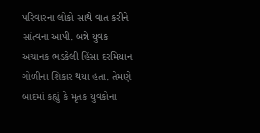પરિવારના લોકો સાથે વાત કરીને સાંત્વના આપી. બન્ને યુવક અચાનક ભડકેલી હિંસા દરમિયાન ગોળીના શિકાર થયા હતા. તેમણે બાદમાં કહ્યું કે મૃતક યુવકોના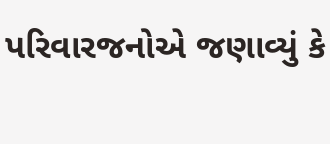પરિવારજનોએ જણાવ્યું કે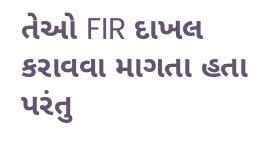તેઓ FIR દાખલ કરાવવા માગતા હતા પરંતુ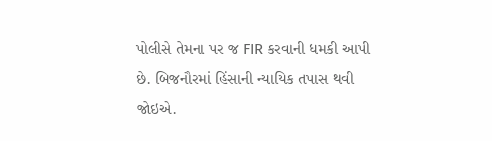પોલીસે તેમના પર જ FIR કરવાની ધમકી આપી છે. બિજનૌરમાં હિંસાની ન્યાયિક તપાસ થવી જોઇએ.